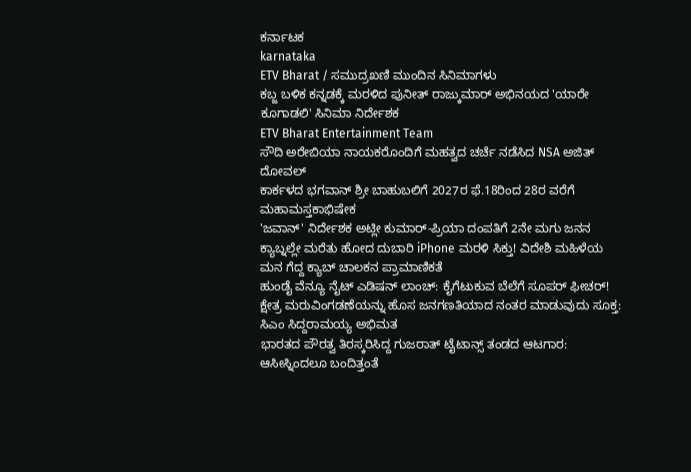ಕರ್ನಾಟಕ
karnataka
ETV Bharat / ಸಮುದ್ರಖಣಿ ಮುಂದಿನ ಸಿನಿಮಾಗಳು
ಕಬ್ಜ ಬಳಿಕ ಕನ್ನಡಕ್ಕೆ ಮರಳಿದ ಪುನೀತ್ ರಾಜ್ಕುಮಾರ್ ಅಭಿನಯದ 'ಯಾರೇ ಕೂಗಾಡಲಿ' ಸಿನಿಮಾ ನಿರ್ದೇಶಕ
ETV Bharat Entertainment Team
ಸೌದಿ ಅರೇಬಿಯಾ ನಾಯಕರೊಂದಿಗೆ ಮಹತ್ವದ ಚರ್ಚೆ ನಡೆಸಿದ NSA ಅಜಿತ್ ದೋವಲ್
ಕಾರ್ಕಳದ ಭಗವಾನ್ ಶ್ರೀ ಬಾಹುಬಲಿಗೆ 2027ರ ಫೆ.18ರಿಂದ 28ರ ವರೆಗೆ ಮಹಾಮಸ್ತಕಾಭಿಷೇಕ
'ಜವಾನ್' ನಿರ್ದೇಶಕ ಅಟ್ಲೀ ಕುಮಾರ್-ಪ್ರಿಯಾ ದಂಪತಿಗೆ 2ನೇ ಮಗು ಜನನ
ಕ್ಯಾಬ್ನಲ್ಲೇ ಮರೆತು ಹೋದ ದುಬಾರಿ iPhone ಮರಳಿ ಸಿಕ್ತು! ವಿದೇಶಿ ಮಹಿಳೆಯ ಮನ ಗೆದ್ದ ಕ್ಯಾಬ್ ಚಾಲಕನ ಪ್ರಾಮಾಣಿಕತೆ
ಹುಂಡೈ ವೆನ್ಯೂ ನೈಟ್ ಎಡಿಷನ್ ಲಾಂಚ್: ಕೈಗೆಟುಕುವ ಬೆಲೆಗೆ ಸೂಪರ್ ಫೀಚರ್!
ಕ್ಷೇತ್ರ ಮರುವಿಂಗಡಣೆಯನ್ನು ಹೊಸ ಜನಗಣತಿಯಾದ ನಂತರ ಮಾಡುವುದು ಸೂಕ್ತ: ಸಿಎಂ ಸಿದ್ದರಾಮಯ್ಯ ಅಭಿಮತ
ಭಾರತದ ಪೌರತ್ವ ತಿರಸ್ಕರಿಸಿದ್ದ ಗುಜರಾತ್ ಟೈಟಾನ್ಸ್ ತಂಡದ ಆಟಗಾರ: ಆಸೀಸ್ನಿಂದಲೂ ಬಂದಿತ್ತಂತೆ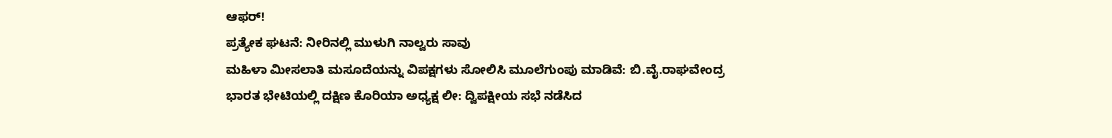ಆಫರ್!
ಪ್ರತ್ಯೇಕ ಘಟನೆ: ನೀರಿನಲ್ಲಿ ಮುಳುಗಿ ನಾಲ್ವರು ಸಾವು
ಮಹಿಳಾ ಮೀಸಲಾತಿ ಮಸೂದೆಯನ್ನು ವಿಪಕ್ಷಗಳು ಸೋಲಿಸಿ ಮೂಲೆಗುಂಪು ಮಾಡಿವೆ: ಬಿ.ವೈ.ರಾಘವೇಂದ್ರ
ಭಾರತ ಭೇಟಿಯಲ್ಲಿ ದಕ್ಷಿಣ ಕೊರಿಯಾ ಅಧ್ಯಕ್ಷ ಲೀ: ದ್ವಿಪಕ್ಷೀಯ ಸಭೆ ನಡೆಸಿದ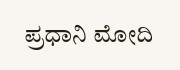ಪ್ರಧಾನಿ ಮೋದಿ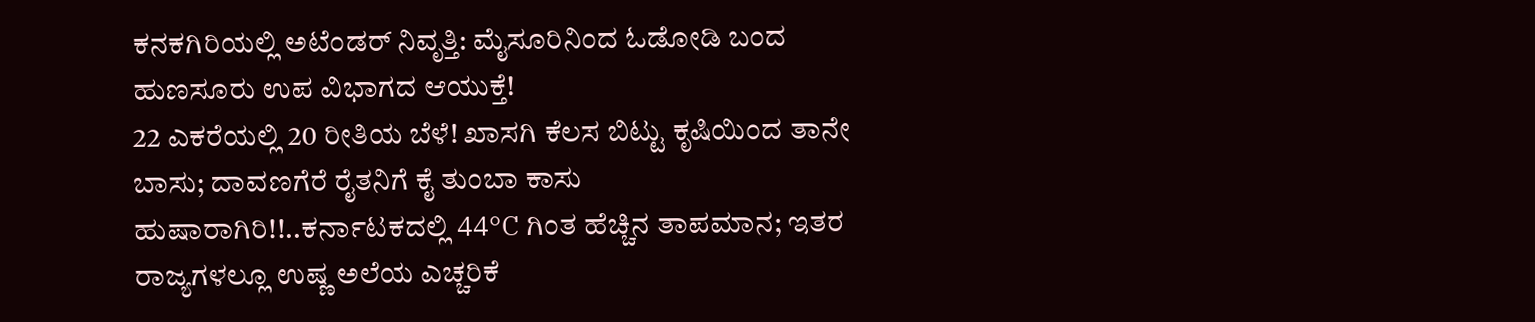ಕನಕಗಿರಿಯಲ್ಲಿ ಅಟೆಂಡರ್ ನಿವೃತ್ತಿ: ಮೈಸೂರಿನಿಂದ ಓಡೋಡಿ ಬಂದ ಹುಣಸೂರು ಉಪ ವಿಭಾಗದ ಆಯುಕ್ತೆ!
22 ಎಕರೆಯಲ್ಲಿ 20 ರೀತಿಯ ಬೆಳೆ! ಖಾಸಗಿ ಕೆಲಸ ಬಿಟ್ಟು ಕೃಷಿಯಿಂದ ತಾನೇ ಬಾಸು; ದಾವಣಗೆರೆ ರೈತನಿಗೆ ಕೈ ತುಂಬಾ ಕಾಸು
ಹುಷಾರಾಗಿರಿ!!..ಕರ್ನಾಟಕದಲ್ಲಿ 44°C ಗಿಂತ ಹೆಚ್ಚಿನ ತಾಪಮಾನ; ಇತರ ರಾಜ್ಯಗಳಲ್ಲೂ ಉಷ್ಣ ಅಲೆಯ ಎಚ್ಚರಿಕೆ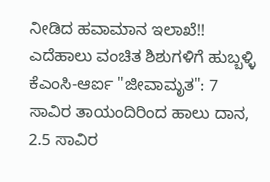ನೀಡಿದ ಹವಾಮಾನ ಇಲಾಖೆ!!
ಎದೆಹಾಲು ವಂಚಿತ ಶಿಶುಗಳಿಗೆ ಹುಬ್ಬಳ್ಳಿ ಕೆಎಂಸಿ-ಆರ್ಐ "ಜೀವಾಮೃತ": 7 ಸಾವಿರ ತಾಯಂದಿರಿಂದ ಹಾಲು ದಾನ, 2.5 ಸಾವಿರ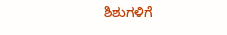ಶಿಶುಗಳಿಗೆ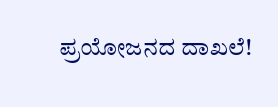ಪ್ರಯೋಜನದ ದಾಖಲೆ!